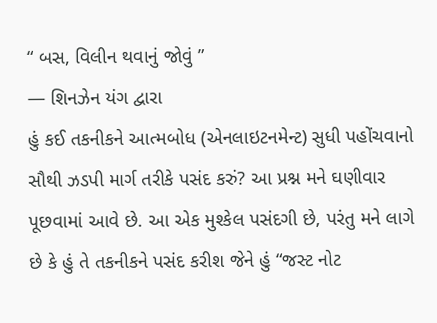“ બસ, વિલીન થવાનું જોવું ”
— શિનઝેન યંગ દ્વારા
હું કઈ તકનીકને આત્મબોધ (એનલાઇટનમેન્ટ) સુધી પહોંચવાનો સૌથી ઝડપી માર્ગ તરીકે પસંદ કરું? આ પ્રશ્ન મને ઘણીવાર પૂછવામાં આવે છે. આ એક મુશ્કેલ પસંદગી છે, પરંતુ મને લાગે છે કે હું તે તકનીકને પસંદ કરીશ જેને હું “જસ્ટ નોટ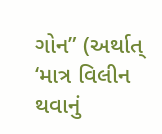ગોન” (અર્થાત્ ‘માત્ર વિલીન થવાનું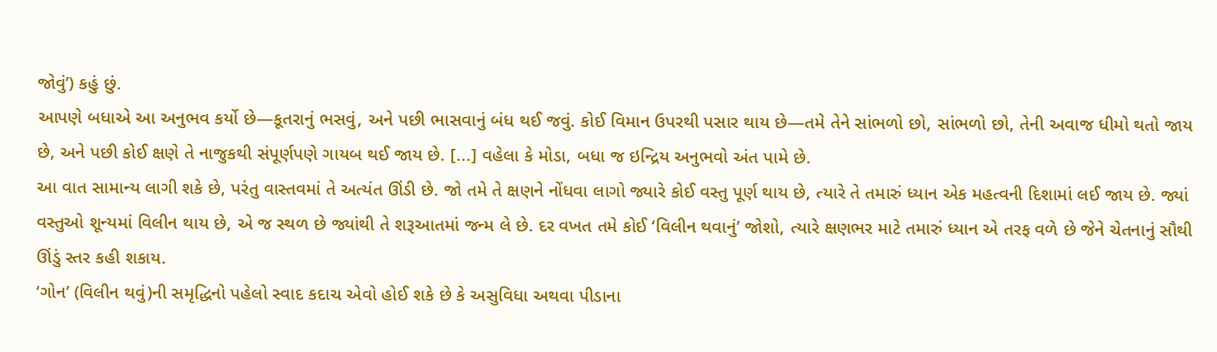જોવું’) કહું છું.
આપણે બધાએ આ અનુભવ કર્યો છે—કૂતરાનું ભસવું, અને પછી ભાસવાનું બંધ થઈ જવું. કોઈ વિમાન ઉપરથી પસાર થાય છે—તમે તેને સાંભળો છો, સાંભળો છો, તેની અવાજ ધીમો થતો જાય છે, અને પછી કોઈ ક્ષણે તે નાજુકથી સંપૂર્ણપણે ગાયબ થઈ જાય છે. [...] વહેલા કે મોડા, બધા જ ઇન્દ્રિય અનુભવો અંત પામે છે.
આ વાત સામાન્ય લાગી શકે છે, પરંતુ વાસ્તવમાં તે અત્યંત ઊંડી છે. જો તમે તે ક્ષણને નોંધવા લાગો જ્યારે કોઈ વસ્તુ પૂર્ણ થાય છે, ત્યારે તે તમારું ધ્યાન એક મહત્વની દિશામાં લઈ જાય છે. જ્યાં વસ્તુઓ શૂન્યમાં વિલીન થાય છે, એ જ સ્થળ છે જ્યાંથી તે શરૂઆતમાં જન્મ લે છે. દર વખત તમે કોઈ ‘વિલીન થવાનું’ જોશો, ત્યારે ક્ષણભર માટે તમારું ધ્યાન એ તરફ વળે છે જેને ચેતનાનું સૌથી ઊંડું સ્તર કહી શકાય.
‘ગોન’ (વિલીન થવું)ની સમૃદ્ધિનો પહેલો સ્વાદ કદાચ એવો હોઈ શકે છે કે અસુવિધા અથવા પીડાના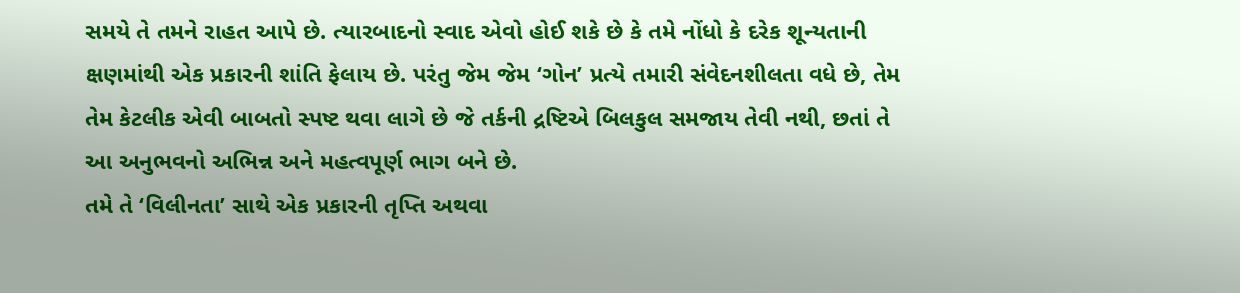સમયે તે તમને રાહત આપે છે. ત્યારબાદનો સ્વાદ એવો હોઈ શકે છે કે તમે નોંધો કે દરેક શૂન્યતાની ક્ષણમાંથી એક પ્રકારની શાંતિ ફેલાય છે. પરંતુ જેમ જેમ ‘ગોન’ પ્રત્યે તમારી સંવેદનશીલતા વધે છે, તેમ તેમ કેટલીક એવી બાબતો સ્પષ્ટ થવા લાગે છે જે તર્કની દ્રષ્ટિએ બિલકુલ સમજાય તેવી નથી, છતાં તે આ અનુભવનો અભિન્ન અને મહત્વપૂર્ણ ભાગ બને છે.
તમે તે ‘વિલીનતા’ સાથે એક પ્રકારની તૃપ્તિ અથવા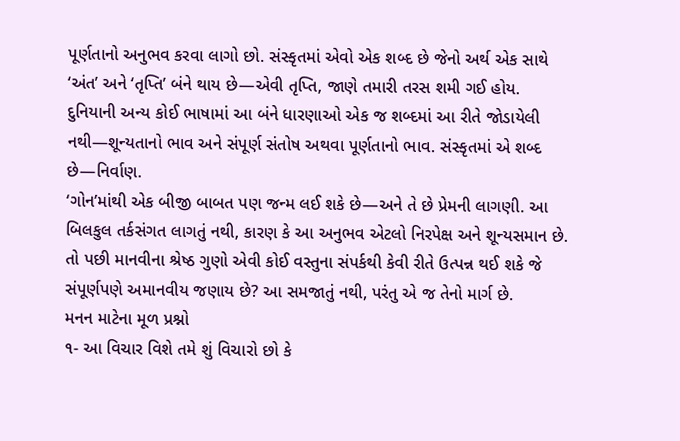પૂર્ણતાનો અનુભવ કરવા લાગો છો. સંસ્કૃતમાં એવો એક શબ્દ છે જેનો અર્થ એક સાથે ‘અંત’ અને ‘તૃપ્તિ’ બંને થાય છે—એવી તૃપ્તિ, જાણે તમારી તરસ શમી ગઈ હોય. દુનિયાની અન્ય કોઈ ભાષામાં આ બંને ધારણાઓ એક જ શબ્દમાં આ રીતે જોડાયેલી નથી—શૂન્યતાનો ભાવ અને સંપૂર્ણ સંતોષ અથવા પૂર્ણતાનો ભાવ. સંસ્કૃતમાં એ શબ્દ છે—નિર્વાણ.
‘ગોન’માંથી એક બીજી બાબત પણ જન્મ લઈ શકે છે—અને તે છે પ્રેમની લાગણી. આ બિલકુલ તર્કસંગત લાગતું નથી, કારણ કે આ અનુભવ એટલો નિરપેક્ષ અને શૂન્યસમાન છે. તો પછી માનવીના શ્રેષ્ઠ ગુણો એવી કોઈ વસ્તુના સંપર્કથી કેવી રીતે ઉત્પન્ન થઈ શકે જે સંપૂર્ણપણે અમાનવીય જણાય છે? આ સમજાતું નથી, પરંતુ એ જ તેનો માર્ગ છે.
મનન માટેના મૂળ પ્રશ્નો
૧- આ વિચાર વિશે તમે શું વિચારો છો કે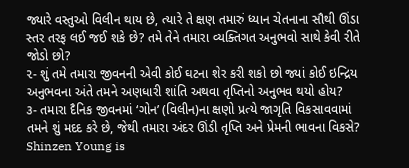જ્યારે વસ્તુઓ વિલીન થાય છે, ત્યારે તે ક્ષણ તમારું ધ્યાન ચેતનાના સૌથી ઊંડા સ્તર તરફ લઈ જઈ શકે છે? તમે તેને તમારા વ્યક્તિગત અનુભવો સાથે કેવી રીતે જોડો છો?
૨- શું તમે તમારા જીવનની એવી કોઈ ઘટના શેર કરી શકો છો જ્યાં કોઈ ઇન્દ્રિય અનુભવના અંતે તમને અણધારી શાંતિ અથવા તૃપ્તિનો અનુભવ થયો હોય?
૩- તમારા દૈનિક જીવનમાં ‘ગોન’ (વિલીન)ના ક્ષણો પ્રત્યે જાગૃતિ વિકસાવવામાં તમને શું મદદ કરે છે, જેથી તમારા અંદર ઊંડી તૃપ્તિ અને પ્રેમની ભાવના વિકસે?
Shinzen Young is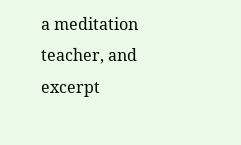a meditation teacher, and excerpt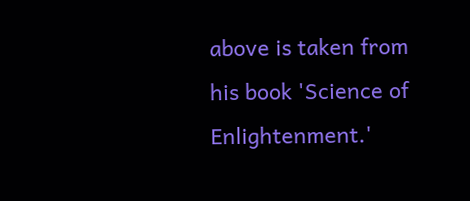above is taken from his book 'Science of Enlightenment.'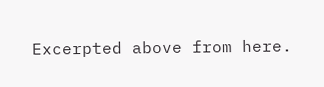Excerpted above from here.